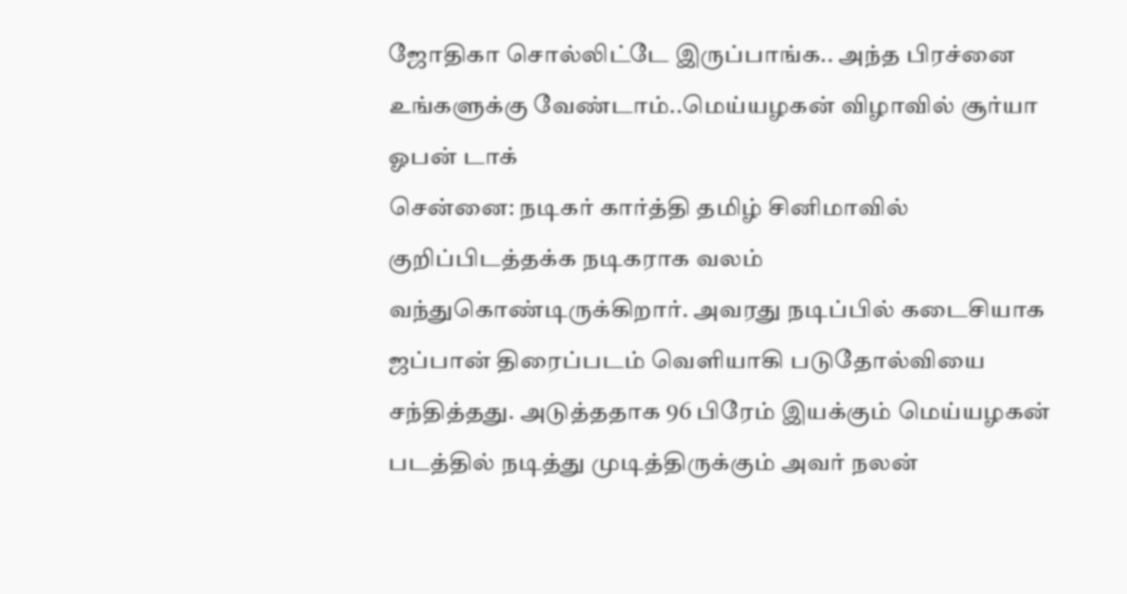ஜோதிகா சொல்லிட்டே இருப்பாங்க.. அந்த பிரச்னை உங்களுக்கு வேண்டாம்..மெய்யழகன் விழாவில் சூர்யா ஓபன் டாக்
சென்னை: நடிகர் கார்த்தி தமிழ் சினிமாவில் குறிப்பிடத்தக்க நடிகராக வலம் வந்துகொண்டிருக்கிறார். அவரது நடிப்பில் கடைசியாக ஜப்பான் திரைப்படம் வெளியாகி படுதோல்வியை சந்தித்தது. அடுத்ததாக 96 பிரேம் இயக்கும் மெய்யழகன் படத்தில் நடித்து முடித்திருக்கும் அவர் நலன்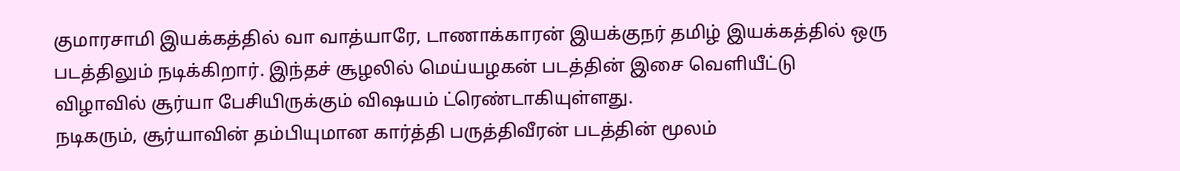குமாரசாமி இயக்கத்தில் வா வாத்யாரே, டாணாக்காரன் இயக்குநர் தமிழ் இயக்கத்தில் ஒரு படத்திலும் நடிக்கிறார். இந்தச் சூழலில் மெய்யழகன் படத்தின் இசை வெளியீட்டு விழாவில் சூர்யா பேசியிருக்கும் விஷயம் ட்ரெண்டாகியுள்ளது.
நடிகரும், சூர்யாவின் தம்பியுமான கார்த்தி பருத்திவீரன் படத்தின் மூலம்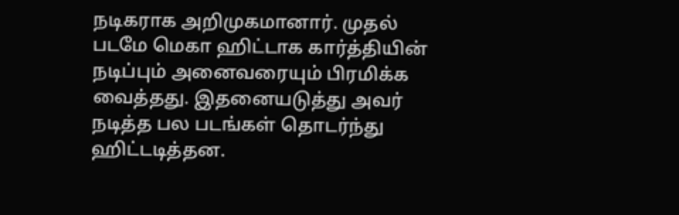நடிகராக அறிமுகமானார். முதல் படமே மெகா ஹிட்டாக கார்த்தியின் நடிப்பும் அனைவரையும் பிரமிக்க வைத்தது. இதனையடுத்து அவர் நடித்த பல படங்கள் தொடர்ந்து ஹிட்டடித்தன.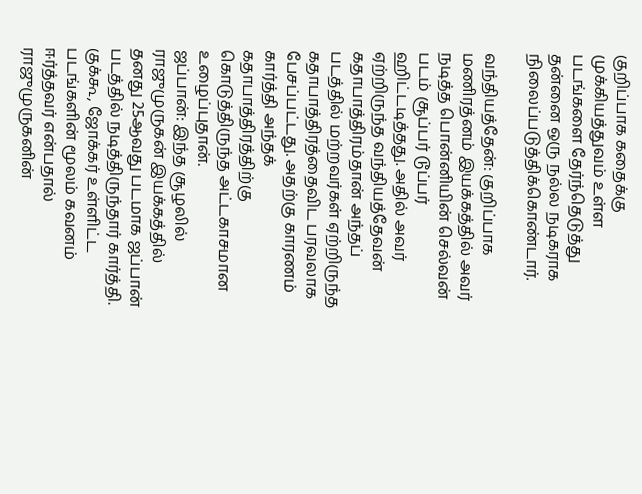குறிப்பாக கதைக்கு முக்கியத்துவம் உள்ள படங்களை தேர்ந்தெடுத்து தன்னை ஒரு நல்ல நடிகராக நிலைப்படுத்திக்கொண்டார்.

வந்தியத்தேன்: குறிப்பாக மணிரத்னம் இயக்கத்தில் அவர் நடித்த பொன்னியின் செல்வன் படம் சூப்பர் டூப்பர் ஹிட்டடித்தது. அதில் அவர் ஏற்றிருந்த வந்தியத்தேவன் கதாபாத்திரம்தான் அந்தப் படத்தில் மற்றவர்கள் ஏற்றிருந்த கதாபாத்திரத்தைவிட பரவலாக பேசப்பட்டது. அதற்கு காரணம் கார்த்தி அந்தக் கதாபாத்திரத்திற்கு கொடுத்திருந்த அட்டகாசமான உழைப்புதான்.
ஜப்பான்: இந்த சூழலில் ராஜுமுருகன் இயக்கத்தில் தனது 25ஆவது படமாக ஜப்பான் படத்தில் நடித்திருந்தார் கார்த்தி. குக்கூ, ஜோக்கர் உள்ளிட்ட படங்களின் மூலம் கவனம் ஈர்த்தவர் என்பதால் ராஜுமுருகனின்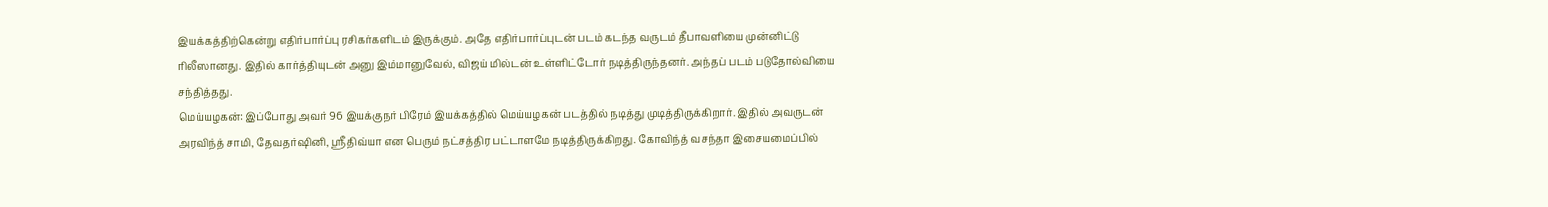இயக்கத்திற்கென்று எதிர்பார்ப்பு ரசிகர்களிடம் இருக்கும். அதே எதிர்பார்ப்புடன் படம் கடந்த வருடம் தீபாவளியை முன்னிட்டு ரிலீஸானது. இதில் கார்த்தியுடன் அனு இம்மானுவேல், விஜய் மில்டன் உள்ளிட்டோர் நடித்திருந்தனர். அந்தப் படம் படுதோல்வியை சந்தித்தது.
மெய்யழகன்: இப்போது அவர் 96 இயக்குநர் பிரேம் இயக்கத்தில் மெய்யழகன் படத்தில் நடித்து முடித்திருக்கிறார். இதில் அவருடன் அரவிந்த் சாமி, தேவதர்ஷினி, ஸ்ரீதிவ்யா என பெரும் நட்சத்திர பட்டாளமே நடித்திருக்கிறது. கோவிந்த் வசந்தா இசையமைப்பில்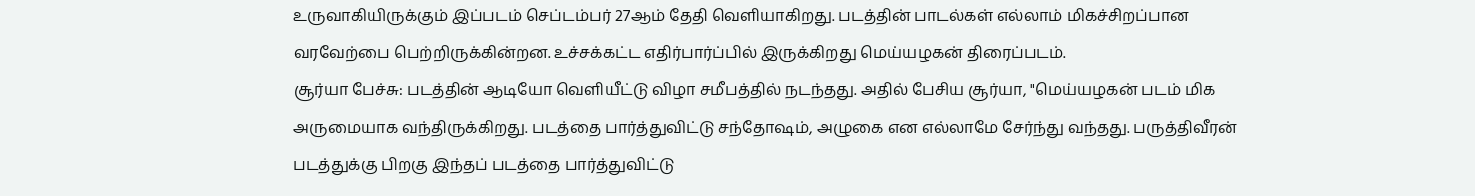உருவாகியிருக்கும் இப்படம் செப்டம்பர் 27ஆம் தேதி வெளியாகிறது. படத்தின் பாடல்கள் எல்லாம் மிகச்சிறப்பான வரவேற்பை பெற்றிருக்கின்றன. உச்சக்கட்ட எதிர்பார்ப்பில் இருக்கிறது மெய்யழகன் திரைப்படம்.
சூர்யா பேச்சு: படத்தின் ஆடியோ வெளியீட்டு விழா சமீபத்தில் நடந்தது. அதில் பேசிய சூர்யா, "மெய்யழகன் படம் மிக அருமையாக வந்திருக்கிறது. படத்தை பார்த்துவிட்டு சந்தோஷம், அழுகை என எல்லாமே சேர்ந்து வந்தது. பருத்திவீரன் படத்துக்கு பிறகு இந்தப் படத்தை பார்த்துவிட்டு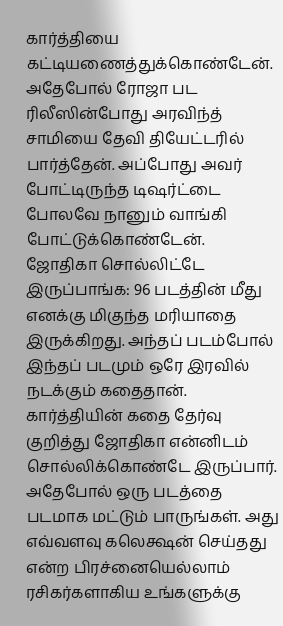கார்த்தியை கட்டியணைத்துக்கொண்டேன். அதேபோல் ரோஜா பட ரிலீஸின்போது அரவிந்த் சாமியை தேவி தியேட்டரில் பார்த்தேன். அப்போது அவர் போட்டிருந்த டிஷர்ட்டை போலவே நானும் வாங்கி போட்டுக்கொண்டேன்.
ஜோதிகா சொல்லிட்டே இருப்பாங்க: 96 படத்தின் மீது எனக்கு மிகுந்த மரியாதை இருக்கிறது. அந்தப் படம்போல் இந்தப் படமும் ஒரே இரவில் நடக்கும் கதைதான். கார்த்தியின் கதை தேர்வு குறித்து ஜோதிகா என்னிடம் சொல்லிக்கொண்டே இருப்பார். அதேபோல் ஒரு படத்தை படமாக மட்டும் பாருங்கள். அது எவ்வளவு கலெக்ஷன் செய்தது என்ற பிரச்னையெல்லாம் ரசிகர்களாகிய உங்களுக்கு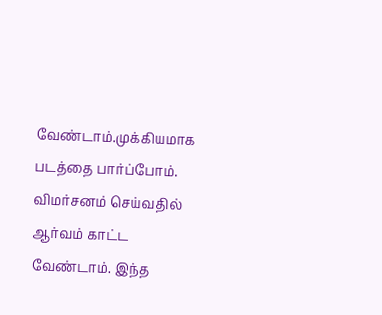வேண்டாம்.முக்கியமாக படத்தை பார்ப்போம். விமர்சனம் செய்வதில் ஆர்வம் காட்ட வேண்டாம். இந்த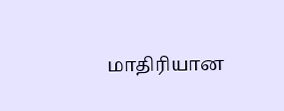மாதிரியான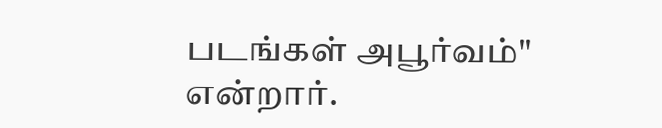படங்கள் அபூர்வம்" என்றார்.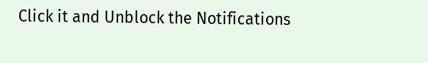Click it and Unblock the Notifications